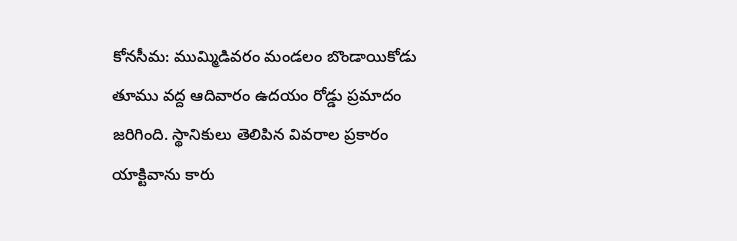కోనసీమ: ముమ్మిడివరం మండలం బొండాయికోడు తూము వద్ద ఆదివారం ఉదయం రోడ్డు ప్రమాదం జరిగింది. స్థానికులు తెలిపిన వివరాల ప్రకారం యాక్టివాను కారు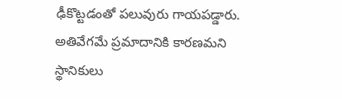ఢీకొట్టడంతో పలువురు గాయపడ్డారు. అతివేగమే ప్రమాదానికి కారణమని స్థానికులు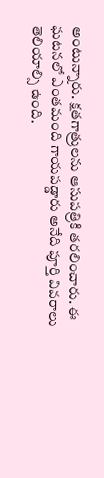అంటున్నారు. క్షతగాత్రులను ఆసుపత్రికి తరలించారు. ఈ ఘటనలో ఎంతమంది గాయపడ్డారు అనేది పూర్తి వివరాలు తెలియాల్సి ఉంది.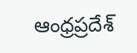ఆంధ్రప్రదేశ్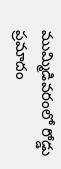ముమ్మిడివరంలో రోడ్డు ప్రమాదం